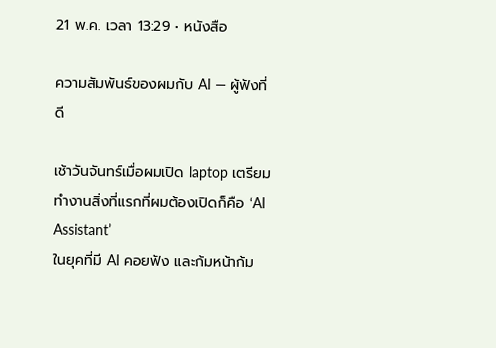21 พ.ค. เวลา 13:29 • หนังสือ

ความสัมพันธ์ของผมกับ AI — ผู้ฟังที่ดี

เช้าวันจันทร์เมื่อผมเปิด laptop เตรียมทำงานสิ่งที่แรกที่ผมต้องเปิดก็คือ ‘AI Assistant’
ในยุคที่มี AI คอยฟัง และก้มหน้าก้ม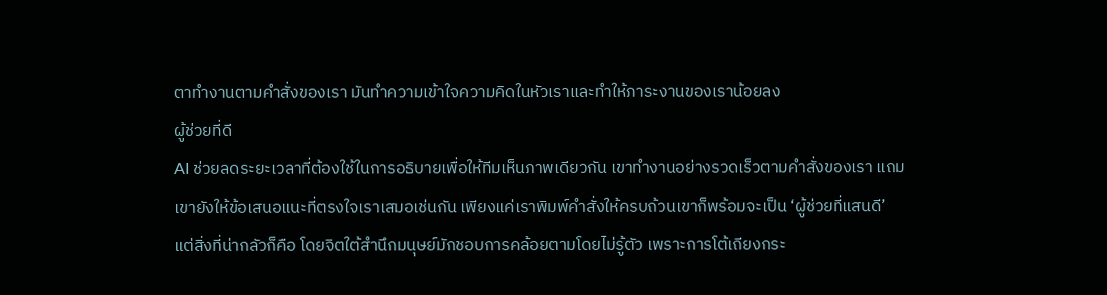ตาทำงานตามคำสั่งของเรา มันทำความเข้าใจความคิดในหัวเราและทำให้ภาระงานของเราน้อยลง
ผู้ช่วยที่ดี
AI ช่วยลดระยะเวลาที่ต้องใช้ในการอธิบายเพื่อให้ทีมเห็นภาพเดียวกัน เขาทำงานอย่างรวดเร็วตามคำสั่งของเรา แถมเขายังให้ข้อเสนอแนะที่ตรงใจเราเสมอเช่นกัน เพียงแค่เราพิมพ์คำสั่งให้ครบถ้วนเขาก็พร้อมจะเป็น ‘ผู้ช่วยที่แสนดี’
แต่สิ่งที่น่ากลัวก็คือ โดยจิตใต้สำนึกมนุษย์มักชอบการคล้อยตามโดยไม่รู้ตัว เพราะการโต้เถียงกระ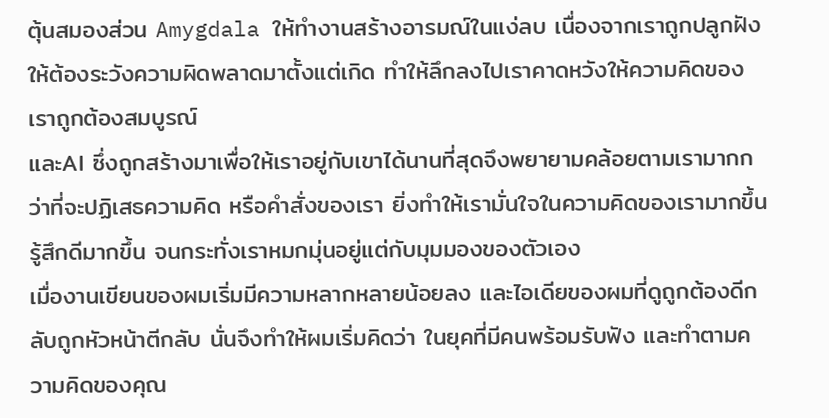ตุ้นสมองส่วน Amygdala ให้ทำงานสร้างอารมณ์ในแง่ลบ เนื่องจากเราถูกปลูกฝังให้ต้องระวังความผิดพลาดมาตั้งแต่เกิด ทำให้ลึกลงไปเราคาดหวังให้ความคิดของเราถูกต้องสมบูรณ์
และAI ซึ่งถูกสร้างมาเพื่อให้เราอยู่กับเขาได้นานที่สุดจึงพยายามคล้อยตามเรามากกว่าที่จะปฏิเสธความคิด หรือคำสั่งของเรา ยิ่งทำให้เรามั่นใจในความคิดของเรามากขึ้น รู้สึกดีมากขึ้น จนกระทั่งเราหมกมุ่นอยู่แต่กับมุมมองของตัวเอง
เมื่องานเขียนของผมเริ่มมีความหลากหลายน้อยลง และไอเดียของผมที่ดูถูกต้องดีกลับถูกหัวหน้าตีกลับ นั่นจึงทำให้ผมเริ่มคิดว่า ในยุคที่มีคนพร้อมรับฟัง และทำตามความคิดของคุณ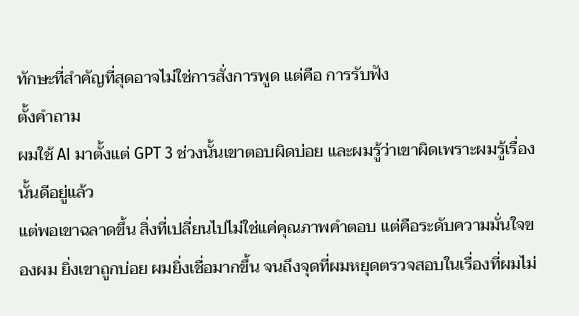ทักษะที่สำคัญที่สุดอาจไม่ใช่การสั่งการพูด แต่คือ การรับฟัง
ตั้งคำถาม
ผมใช้ AI มาตั้งแต่ GPT 3 ช่วงนั้นเขาตอบผิดบ่อย และผมรู้ว่าเขาผิดเพราะผมรู้เรื่องนั้นดีอยู่แล้ว
แต่พอเขาฉลาดขึ้น สิ่งที่เปลี่ยนไปไม่ใช่แค่คุณภาพคำตอบ แต่คือระดับความมั่นใจของผม ยิ่งเขาถูกบ่อย ผมยิ่งเชื่อมากขึ้น จนถึงจุดที่ผมหยุดตรวจสอบในเรื่องที่ผมไม่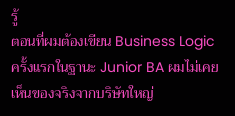รู้
ตอนที่ผมต้องเขียน Business Logic ครั้งแรกในฐานะ Junior BA ผมไม่เคยเห็นของจริงจากบริษัทใหญ่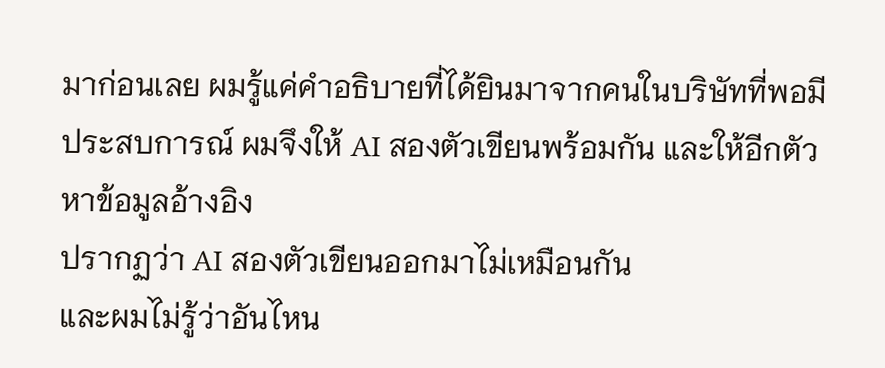มาก่อนเลย ผมรู้แค่คำอธิบายที่ได้ยินมาจากคนในบริษัทที่พอมีประสบการณ์ ผมจึงให้ AI สองตัวเขียนพร้อมกัน และให้อีกตัวหาข้อมูลอ้างอิง
ปรากฏว่า AI สองตัวเขียนออกมาไม่เหมือนกัน
และผมไม่รู้ว่าอันไหน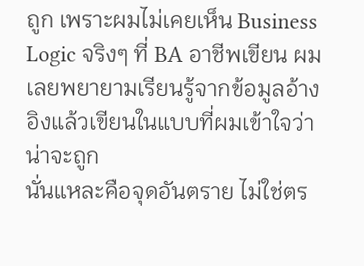ถูก เพราะผมไม่เคยเห็น Business Logic จริงๆ ที่ BA อาชีพเขียน ผมเลยพยายามเรียนรู้จากข้อมูลอ้างอิงแล้วเขียนในแบบที่ผมเข้าใจว่าน่าจะถูก
นั่นแหละคือจุดอันตราย ไม่ใช่ตร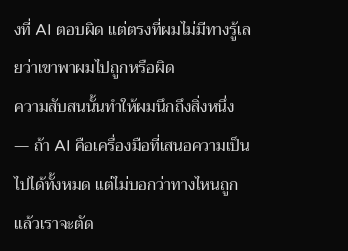งที่ AI ตอบผิด แต่ตรงที่ผมไม่มีทางรู้เลยว่าเขาพาผมไปถูกหรือผิด
ความสับสนนั้นทำให้ผมนึกถึงสิ่งหนึ่ง — ถ้า AI คือเครื่องมือที่เสนอความเป็นไปได้ทั้งหมด แต่ไม่บอกว่าทางไหนถูก แล้วเราจะตัด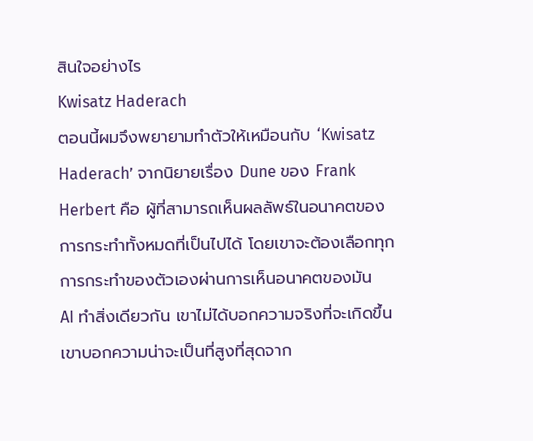สินใจอย่างไร
Kwisatz Haderach
ตอนนี้ผมจึงพยายามทำตัวให้เหมือนกับ ‘Kwisatz Haderach’ จากนิยายเรื่อง Dune ของ Frank Herbert คือ ผู้ที่สามารถเห็นผลลัพธ์ในอนาคตของการกระทำทั้งหมดที่เป็นไปได้ โดยเขาจะต้องเลือกทุกการกระทำของตัวเองผ่านการเห็นอนาคตของมัน
AI ทำสิ่งเดียวกัน เขาไม่ได้บอกความจริงที่จะเกิดขึ้น เขาบอกความน่าจะเป็นที่สูงที่สุดจาก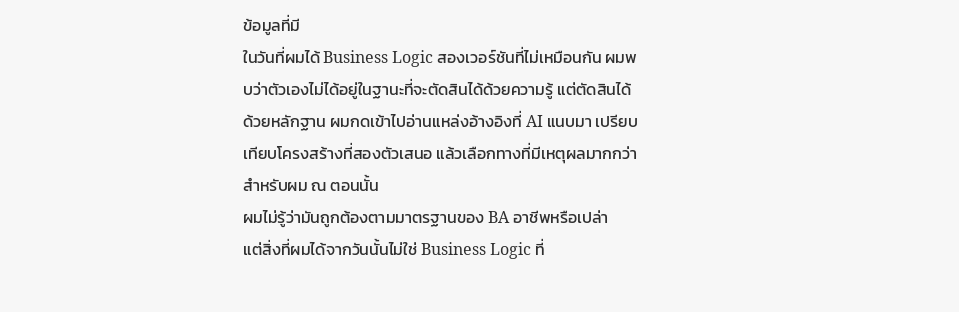ข้อมูลที่มี
ในวันที่ผมได้ Business Logic สองเวอร์ชันที่ไม่เหมือนกัน ผมพบว่าตัวเองไม่ได้อยู่ในฐานะที่จะตัดสินได้ด้วยความรู้ แต่ตัดสินได้ด้วยหลักฐาน ผมกดเข้าไปอ่านแหล่งอ้างอิงที่ AI แนบมา เปรียบเทียบโครงสร้างที่สองตัวเสนอ แล้วเลือกทางที่มีเหตุผลมากกว่าสำหรับผม ณ ตอนนั้น
ผมไม่รู้ว่ามันถูกต้องตามมาตรฐานของ BA อาชีพหรือเปล่า
แต่สิ่งที่ผมได้จากวันนั้นไม่ใช่ Business Logic ที่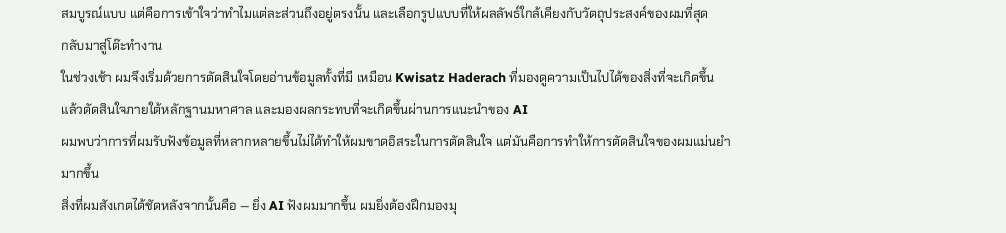สมบูรณ์แบบ แต่คือการเข้าใจว่าทำไมแต่ละส่วนถึงอยู่ตรงนั้น และเลือกรูปแบบที่ให้ผลลัพธ์ใกล้เคียงกับวัตถุประสงค์ของผมที่สุด
กลับมาสู่โต๊ะทำงาน
ในช่วงเช้า ผมจึงเริ่มด้วยการตัดสินใจโดยอ่านข้อมูลทั้งที่มี เหมือน Kwisatz Haderach ที่มองดูความเป็นไปได้ของสิ่งที่จะเกิดขึ้น แล้วตัดสินใจภายใต้หลักฐานมหาศาล และมองผลกระทบที่จะเกิดขึ้นผ่านการแนะนำของ AI
ผมพบว่าการที่ผมรับฟังข้อมูลที่หลากหลายขึ้นไม่ได้ทำให้ผมขาดอิสระในการตัดสินใจ แต่มันคือการทำให้การตัดสินใจของผมแม่นยำมากขึ้น
สิ่งที่ผมสังเกตได้ชัดหลังจากนั้นคือ — ยิ่ง AI ฟังผมมากขึ้น ผมยิ่งต้องฝึกมองมุ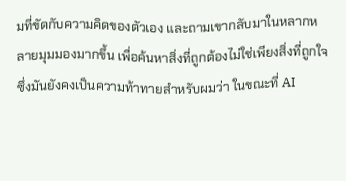มที่ขัดกับความคิดของตัวเอง และถามเขากลับมาในหลากหลายมุมมองมากขึ้น เพื่อค้นหาสิ่งที่ถูกต้องไม่ใช่เพียงสิ่งที่ถูกใจ
ซึ่งมันยังคงเป็นความท้าทายสำหรับผมว่า ในขณะที่ AI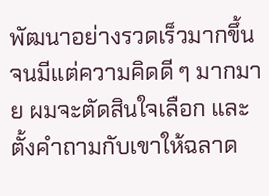พัฒนาอย่างรวดเร็วมากขึ้นจนมีแต่ความคิดดี ๆ มากมาย ผมจะตัดสินใจเลือก และตั้งคำถามกับเขาให้ฉลาด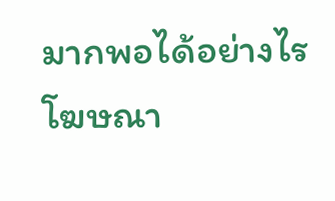มากพอได้อย่างไร
โฆษณา